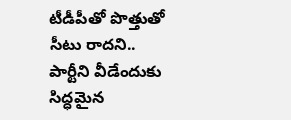టీడీపీతో పొత్తుతో సీటు రాదని.. పార్టీని వీడేందుకు సిద్ధమైన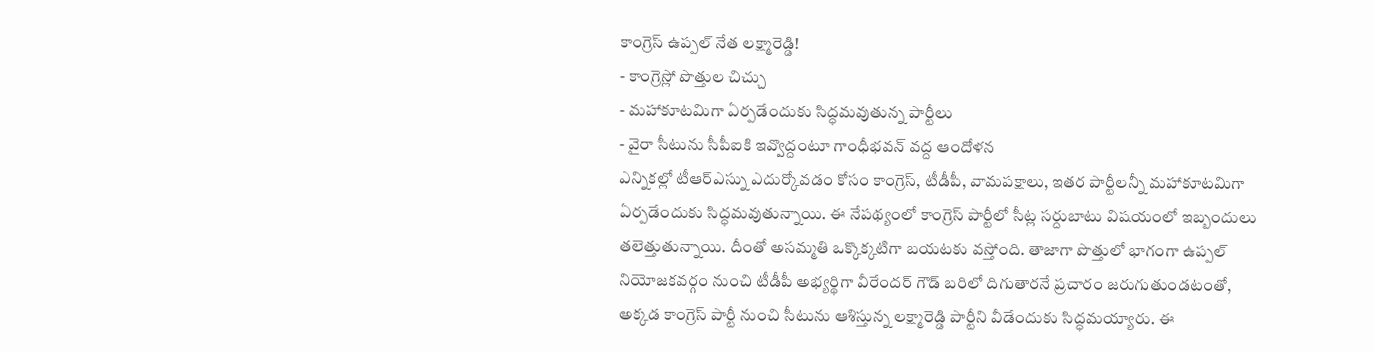కాంగ్రెస్ ఉప్పల్ నేత లక్ష్మారెడ్డి!
- కాంగ్రెస్లో పొత్తుల చిచ్చు
- మహాకూటమిగా ఏర్పడేందుకు సిద్ధమవుతున్న పార్టీలు
- వైరా సీటును సీపీఐకి ఇవ్వొద్దంటూ గాంధీభవన్ వద్ద ఆందోళన
ఎన్నికల్లో టీఆర్ఎస్ను ఎదుర్కోవడం కోసం కాంగ్రెస్, టీడీపీ, వామపక్షాలు, ఇతర పార్టీలన్నీ మహాకూటమిగా ఏర్పడేందుకు సిద్ధమవుతున్నాయి. ఈ నేపథ్యంలో కాంగ్రెస్ పార్టీలో సీట్ల సర్దుబాటు విషయంలో ఇబ్బందులు తలెత్తుతున్నాయి. దీంతో అసమ్మతి ఒక్కొక్కటిగా బయటకు వస్తోంది. తాజాగా పొత్తులో భాగంగా ఉప్పల్ నియోజకవర్గం నుంచి టీడీపీ అభ్యర్థిగా వీరేందర్ గౌడ్ బరిలో దిగుతారనే ప్రచారం జరుగుతుండటంతో, అక్కడ కాంగ్రెస్ పార్టీ నుంచి సీటును ఆశిస్తున్న లక్ష్మారెడ్డి పార్టీని వీడేందుకు సిద్ధమయ్యారు. ఈ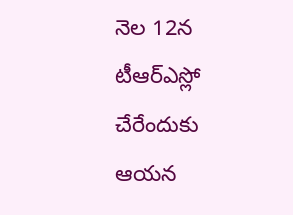నెల 12న టీఆర్ఎస్లో చేరేందుకు ఆయన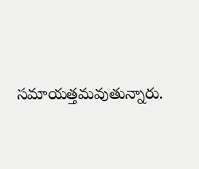సమాయత్తమవుతున్నారు.